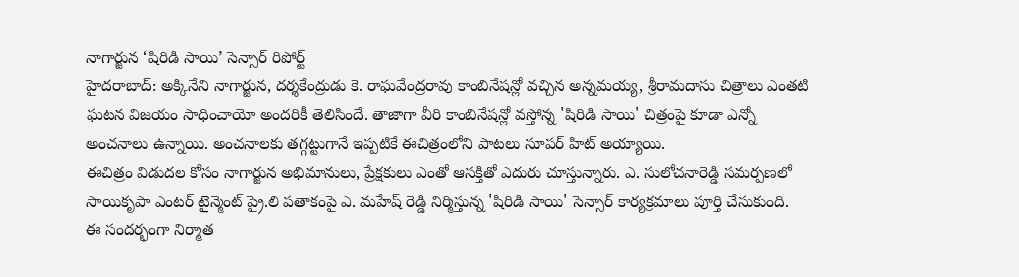నాగార్జున ‘షిరిడి సాయి’ సెన్సార్ రిపోర్ట్
హైదరాబాద్: అక్కినేని నాగార్జున, దర్శకేంద్రుడు కె. రాఘవేంద్రరావు కాంబినేషన్లో వచ్చిన అన్నమయ్య, శ్రీరామదాసు చిత్రాలు ఎంతటి ఘటన విజయం సాధించాయో అందరికీ తెలిసిందే. తాజాగా వీరి కాంబినేషన్లో వస్తోన్న 'షిరిడి సాయి' చిత్రంపై కూడా ఎన్నో అంచనాలు ఉన్నాయి. అంచనాలకు తగ్గట్టుగానే ఇప్పటికే ఈచిత్రంలోని పాటలు సూపర్ హిట్ అయ్యాయి.
ఈచిత్రం విడుదల కోసం నాగార్జున అభిమానులు, ప్రేక్షకులు ఎంతో ఆసక్తితో ఎదురు చూస్తున్నారు. ఎ. సులోచనారెడ్డి సమర్పణలో సాయికృపా ఎంటర్ టైన్మెంట్ ప్రై.లి పతాకంపై ఎ. మహేష్ రెడ్డి నిర్మిస్తున్న 'షిరిడి సాయి' సెన్సార్ కార్యక్రమాలు పూర్తి చేసుకుంది.
ఈ సందర్భంగా నిర్మాత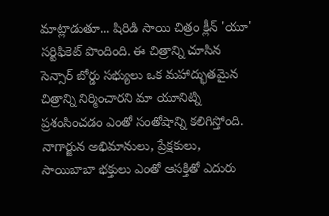మాట్లాడుతూ... షిరిడి సాయి చిత్రం క్లీన్ 'యూ' సర్టిఫికెట్ పొందింది. ఈ చిత్రాన్ని చూసిన సెన్సార్ బోర్డు సభ్యులు ఒక మహాద్భుతమైన చిత్రాన్ని నిర్మించారని మా యూనిట్ని ప్రశంసించడం ఎంతో సంతోషాన్ని కలిగిస్తోంది. నాగార్జున అభిమానులు, ప్రేక్షకులు, సాయిబాబా భక్తులు ఎంతో ఆసక్తితో ఎదురు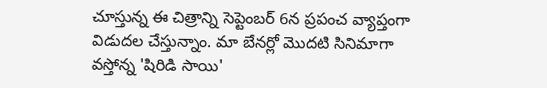చూస్తున్న ఈ చిత్రాన్ని సెప్టెంబర్ 6న ప్రపంచ వ్యాప్తంగా విడుదల చేస్తున్నాం. మా బేనర్లో మొదటి సినిమాగా వస్తోన్న 'షిరిడి సాయి'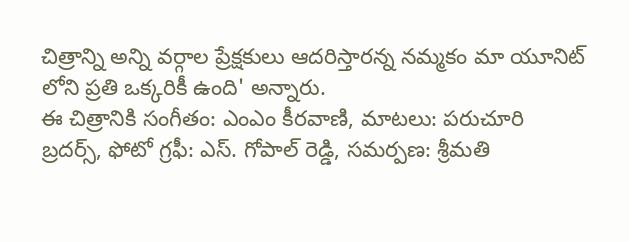చిత్రాన్ని అన్ని వర్గాల ప్రేక్షకులు ఆదరిస్తారన్న నమ్మకం మా యూనిట్ లోని ప్రతి ఒక్కరికీ ఉంది' అన్నారు.
ఈ చిత్రానికి సంగీతం: ఎంఎం కీరవాణి, మాటలు: పరుచూరి బ్రదర్స్, ఫోటో గ్రఫీ: ఎస్. గోపాల్ రెడ్డి, సమర్పణ: శ్రీమతి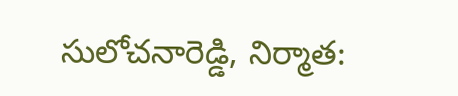సులోచనారెడ్డి, నిర్మాత: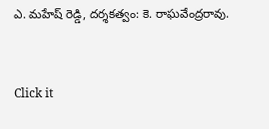ఎ. మహేష్ రెడ్డి, దర్శకత్వం: కె. రాఘవేంద్రరావు.


Click it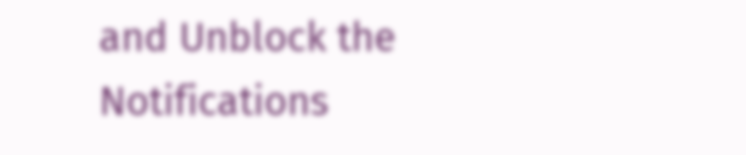and Unblock the Notifications